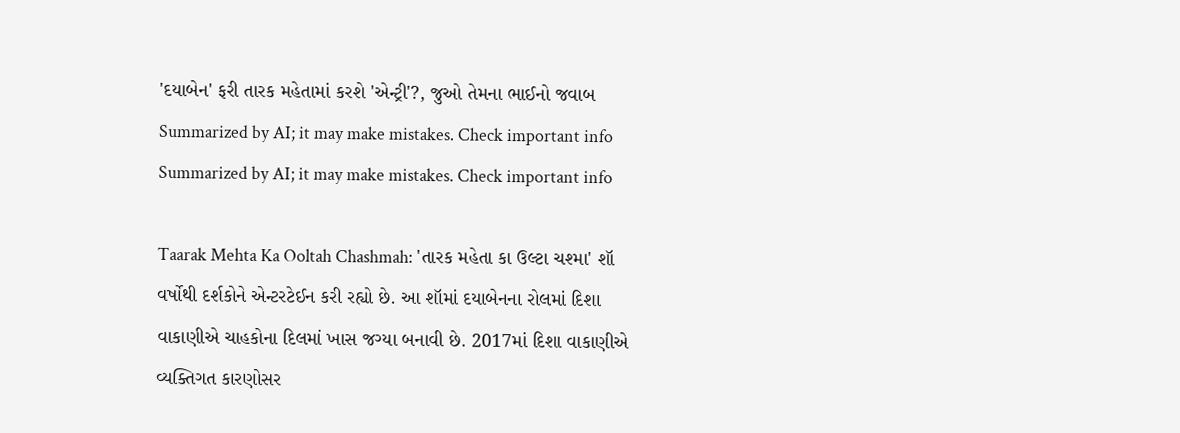'દયાબેન' ફરી તારક મહેતામાં કરશે 'એન્ટ્રી'?, જુઓ તેમના ભાઈનો જવાબ
Summarized by AI; it may make mistakes. Check important info
Summarized by AI; it may make mistakes. Check important info

Taarak Mehta Ka Ooltah Chashmah: 'તારક મહેતા કા ઉલ્ટા ચશ્મા' શૉ વર્ષોથી દર્શકોને એન્ટરટેઈન કરી રહ્યો છે. આ શૉમાં દયાબેનના રોલમાં દિશા વાકાણીએ ચાહકોના દિલમાં ખાસ જગ્યા બનાવી છે. 2017માં દિશા વાકાણીએ વ્યક્તિગત કારણોસર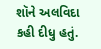શૉને અલવિદા કહી દીધુ હતું.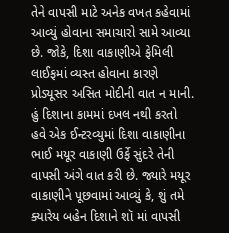તેને વાપસી માટે અનેક વખત કહેવામાં આવ્યું હોવાના સમાચારો સામે આવ્યા છે. જોકે, દિશા વાકાણીએ ફેમિલી લાઈફમાં વ્યસ્ત હોવાના કારણે પ્રોડ્યૂસર અસિત મોદીની વાત ન માની.
હું દિશાના કામમાં દખલ નથી કરતો
હવે એક ઈન્ટરવ્યુમાં દિશા વાકાણીના ભાઈ મયૂર વાકાણી ઉર્ફે સુંદરે તેની વાપસી અંગે વાત કરી છે. જ્યારે મયૂર વાકાણીને પૂછવામાં આવ્યું કે, શું તમે ક્યારેય બહેન દિશાને શૉ માં વાપસી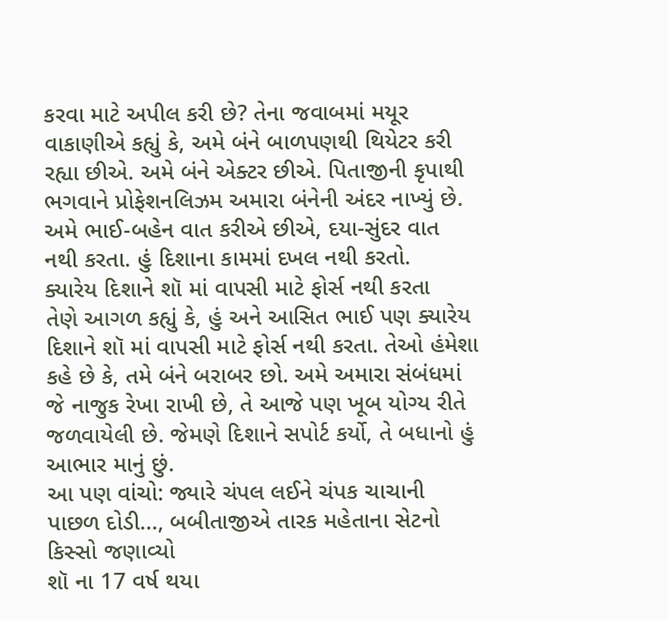કરવા માટે અપીલ કરી છે? તેના જવાબમાં મયૂર વાકાણીએ કહ્યું કે, અમે બંને બાળપણથી થિયેટર કરી રહ્યા છીએ. અમે બંને એક્ટર છીએ. પિતાજીની કૃપાથી ભગવાને પ્રોફેશનલિઝમ અમારા બંનેની અંદર નાખ્યું છે. અમે ભાઈ-બહેન વાત કરીએ છીએ, દયા-સુંદર વાત નથી કરતા. હું દિશાના કામમાં દખલ નથી કરતો.
ક્યારેય દિશાને શૉ માં વાપસી માટે ફોર્સ નથી કરતા
તેણે આગળ કહ્યું કે, હું અને આસિત ભાઈ પણ ક્યારેય દિશાને શૉ માં વાપસી માટે ફોર્સ નથી કરતા. તેઓ હંમેશા કહે છે કે, તમે બંને બરાબર છો. અમે અમારા સંબંધમાં જે નાજુક રેખા રાખી છે, તે આજે પણ ખૂબ યોગ્ય રીતે જળવાયેલી છે. જેમણે દિશાને સપોર્ટ કર્યો, તે બધાનો હું આભાર માનું છું.
આ પણ વાંચો: જ્યારે ચંપલ લઈને ચંપક ચાચાની પાછળ દોડી..., બબીતાજીએ તારક મહેતાના સેટનો કિસ્સો જણાવ્યો
શૉ ના 17 વર્ષ થયા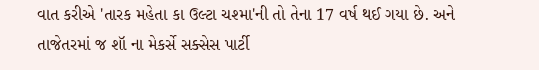વાત કરીએ 'તારક મહેતા કા ઉલ્ટા ચશ્મા'ની તો તેના 17 વર્ષ થઈ ગયા છે. અને તાજેતરમાં જ શૉ ના મેકર્સે સક્સેસ પાર્ટી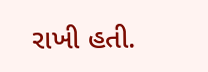રાખી હતી.